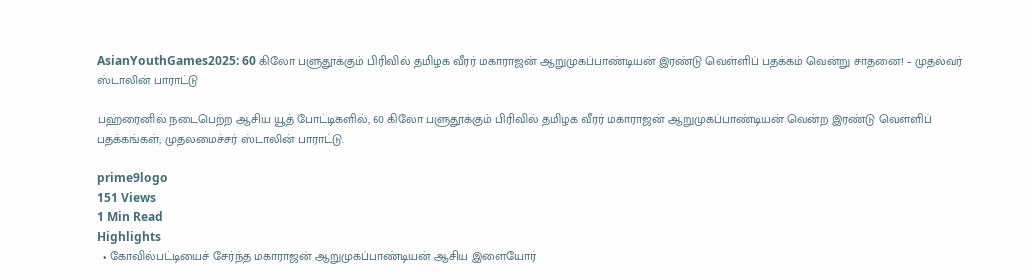AsianYouthGames2025: 60 கிலோ பளுதூக்கும் பிரிவில் தமிழக வீரர் மகாராஜன் ஆறுமுகப்பாண்டியன் இரண்டு வெள்ளிப் பதக்கம் வென்று சாதனை! – முதல்வர் ஸ்டாலின் பாராட்டு

பஹ்ரைனில் நடைபெற்ற ஆசிய யூத் போட்டிகளில், 60 கிலோ பளுதூக்கும் பிரிவில் தமிழக வீரர் மகாராஜன் ஆறுமுகப்பாண்டியன் வென்ற இரண்டு வெள்ளிப் பதக்கங்கள்; முதலமைச்சர் ஸ்டாலின் பாராட்டு.

prime9logo
151 Views
1 Min Read
Highlights
  • கோவில்பட்டியைச் சேர்ந்த மகாராஜன் ஆறுமுகப்பாண்டியன் ஆசிய இளையோர்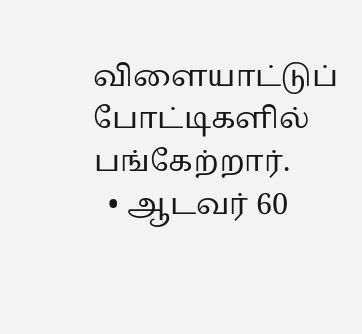விளையாட்டுப் போட்டிகளில் பங்கேற்றார்.
  • ஆடவர் 60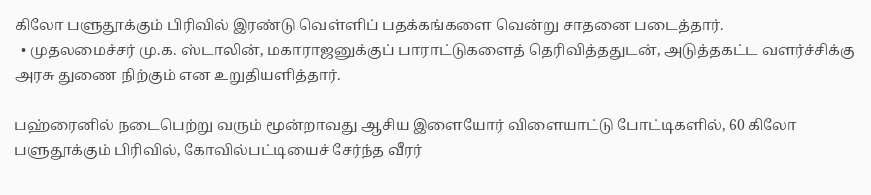கிலோ பளுதூக்கும் பிரிவில் இரண்டு வெள்ளிப் பதக்கங்களை வென்று சாதனை படைத்தார்.
  • முதலமைச்சர் மு.க. ஸ்டாலின், மகாராஜனுக்குப் பாராட்டுகளைத் தெரிவித்ததுடன், அடுத்தகட்ட வளர்ச்சிக்கு அரசு துணை நிற்கும் என உறுதியளித்தார்.

பஹ்ரைனில் நடைபெற்று வரும் மூன்றாவது ஆசிய இளையோர் விளையாட்டு போட்டிகளில், 60 கிலோ பளுதூக்கும் பிரிவில், கோவில்பட்டியைச் சேர்ந்த வீரர்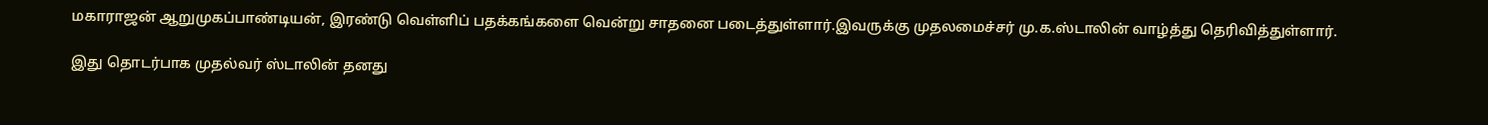மகாராஜன் ஆறுமுகப்பாண்டியன், இரண்டு வெள்ளிப் பதக்கங்களை வென்று சாதனை படைத்துள்ளார்.இவருக்கு முதலமைச்சர் மு.க.ஸ்டாலின் வாழ்த்து தெரிவித்துள்ளார்.

இது தொடர்பாக முதல்வர் ஸ்டாலின் தனது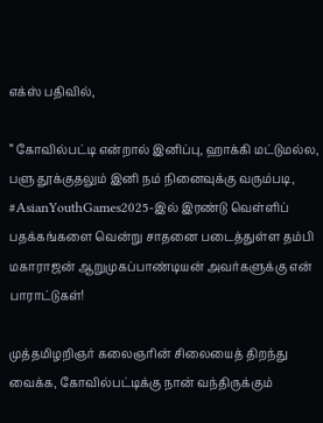எக்ஸ் பதிவில்,

” கோவில்பட்டி என்றால் இனிப்பு, ஹாக்கி மட்டுமல்ல, பளு தூக்குதலும் இனி நம் நினைவுக்கு வரும்படி, #AsianYouthGames2025-இல் இரண்டு வெள்ளிப் பதக்கங்களை வென்று சாதனை படைத்துள்ள தம்பி மகாராஜன் ஆறுமுகப்பாண்டியன் அவர்களுக்கு என் பாராட்டுகள்!

முத்தமிழறிஞர் கலைஞரின் சிலையைத் திறந்து வைக்க, கோவில்பட்டிக்கு நான் வந்திருக்கும்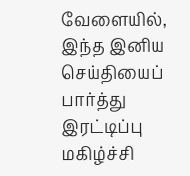வேளையில், இந்த இனிய செய்தியைப் பார்த்து இரட்டிப்பு மகிழ்ச்சி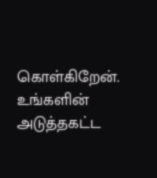கொள்கிறேன். உங்களின் அடுத்தகட்ட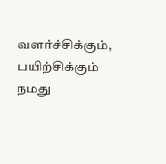வளர்ச்சிக்கும், பயிற்சிக்கும் நமது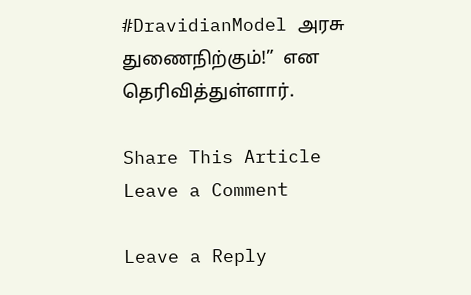#DravidianModel அரசு துணைநிற்கும்!”  என தெரிவித்துள்ளார்.

Share This Article
Leave a Comment

Leave a Reply